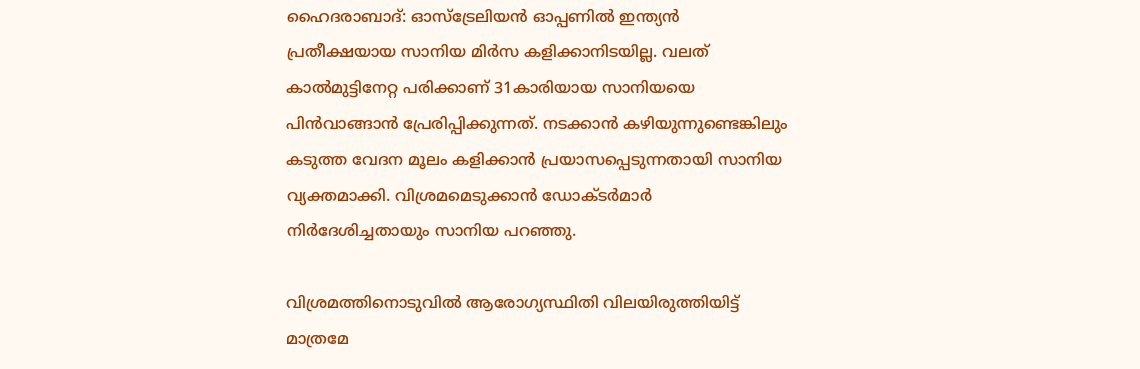ഹൈദരാബാദ്: ഓസ്ട്രേലിയന്‍ ഓപ്പണില്‍ ഇന്ത്യന്‍ പ്രതീക്ഷയായ സാനിയ മിര്‍സ കളിക്കാനിടയില്ല. വലത് കാല്‍മുട്ടിനേറ്റ പരിക്കാണ് 31കാരിയായ സാനിയയെ പിന്‍വാങ്ങാന്‍ പ്രേരിപ്പിക്കുന്നത്. നടക്കാന്‍ കഴിയുന്നുണ്ടെങ്കിലും കടുത്ത വേദന മൂലം കളിക്കാന്‍ പ്രയാസപ്പെടുന്നതായി സാനിയ വ്യക്തമാക്കി. വിശ്രമമെടുക്കാന്‍ ഡോക്ടര്‍മാര്‍ നിര്‍ദേശിച്ചതായും സാനിയ പറഞ്ഞു.

വിശ്രമത്തിനൊടുവില്‍ ആരോഗ്യസ്ഥിതി വിലയിരുത്തിയിട്ട് മാത്രമേ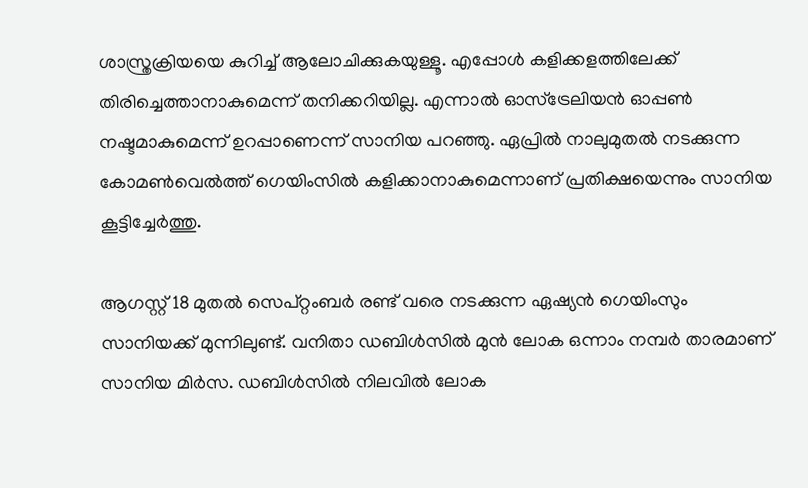ശാസ്ത്രക്രിയയെ കുറിച്ച് ആലോചിക്കുകയുള്ളൂ. എപ്പോള്‍ കളിക്കളത്തിലേക്ക് തിരിച്ചെത്താനാകുമെന്ന് തനിക്കറിയില്ല. എന്നാല്‍ ഓസ്ട്രേലിയന്‍ ഓപ്പണ്‍ നഷ്ടമാകുമെന്ന് ഉറപ്പാണെന്ന് സാനിയ പറഞ്ഞു. ഏപ്രില്‍ നാലുമുതല്‍ നടക്കുന്ന കോമണ്‍വെല്‍ത്ത് ഗെയിംസില്‍ കളിക്കാനാകുമെന്നാണ് പ്രതിക്ഷയെന്നും സാനിയ കൂട്ടിച്ചേര്‍ത്തു.

ആഗസ്റ്റ് 18 മുതല്‍ സെപ്റ്റംബര്‍ രണ്ട് വരെ നടക്കുന്ന ഏഷ്യന്‍ ഗെയിംസും സാനിയക്ക് മുന്നിലുണ്ട്. വനിതാ ഡബിള്‍സില്‍ മുന്‍ ലോക ഒന്നാം നമ്പര്‍ താരമാണ് സാനിയ മിര്‍സ. ഡബിള്‍സില്‍ നിലവില്‍ ലോക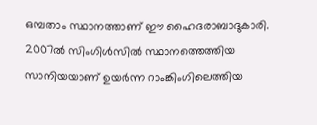ഒമ്പതാം സ്ഥാനത്താണ് ഈ ഹൈദരാബാദുകാരി. 2007ല്‍ സിംഗിള്‍സില്‍ സ്ഥാനത്തെത്തിയ സാനിയയാണ് ഉയര്‍ന്ന റാംങ്കിംഗിലെത്തിയ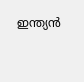ഇന്ത്യന്‍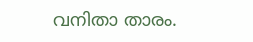വനിതാ താരം.